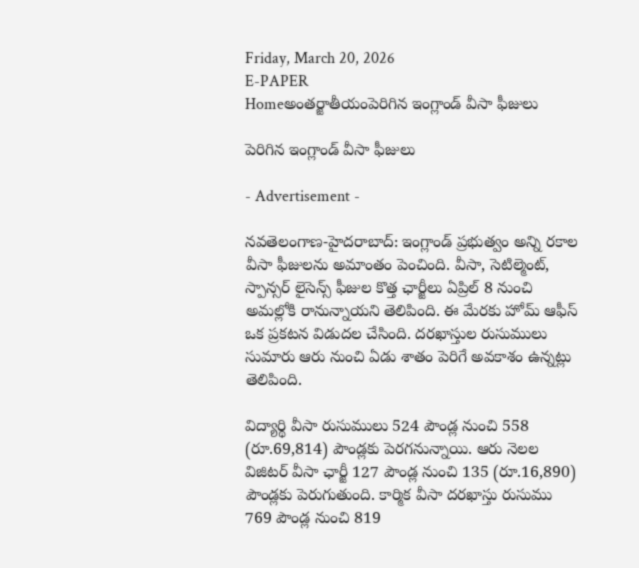Friday, March 20, 2026
E-PAPER
Homeఅంతర్జాతీయంపెరిగిన ఇంగ్లాండ్ వీసా ఫీజులు

పెరిగిన ఇంగ్లాండ్ వీసా ఫీజులు

- Advertisement -

న‌వ‌తెలంగాణ‌-హైద‌రాబాద్: ఇంగ్లాండ్ ప్ర‌భుత్వం అన్ని ర‌కాల‌ వీసా ఫీజుల‌ను అమాంతం పెంచింది. వీసా, సెటిల్మెంట్‌, స్పాన్సర్‌ లైసెన్స్‌ ఫీజుల కొత్త ఛార్జీలు ఏప్రిల్‌ 8 నుంచి అమల్లోకి రానున్నాయని తెలిపింది. ఈ మేరకు హోమ్‌ ఆఫీస్‌ ఒక ప్రకటన విడుదల చేసింది. దరఖాస్తుల రుసుములు సుమారు ఆరు నుంచి ఏడు శాతం పెరిగే అవకాశం ఉన్నట్లు తెలిపింది.

విద్యార్థి వీసా రుసుములు 524 పౌండ్ల నుంచి 558 (రూ.69,814) పౌండ్లకు పెరగనున్నాయి. ఆరు నెలల విజిటర్‌ వీసా ఛార్జీ 127 పౌండ్ల నుంచి 135 (రూ.16,890) పౌండ్లకు పెరుగుతుంది. కార్మిక వీసా దరఖాస్తు రుసుము 769 పౌండ్ల నుంచి 819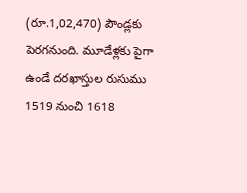(రూ.1,02,470) పౌండ్లకు పెరగనుంది. మూడేళ్లకు పైగా ఉండే దరఖాస్తుల రుసుము 1519 నుంచి 1618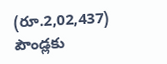(రూ.2,02,437) పౌండ్లకు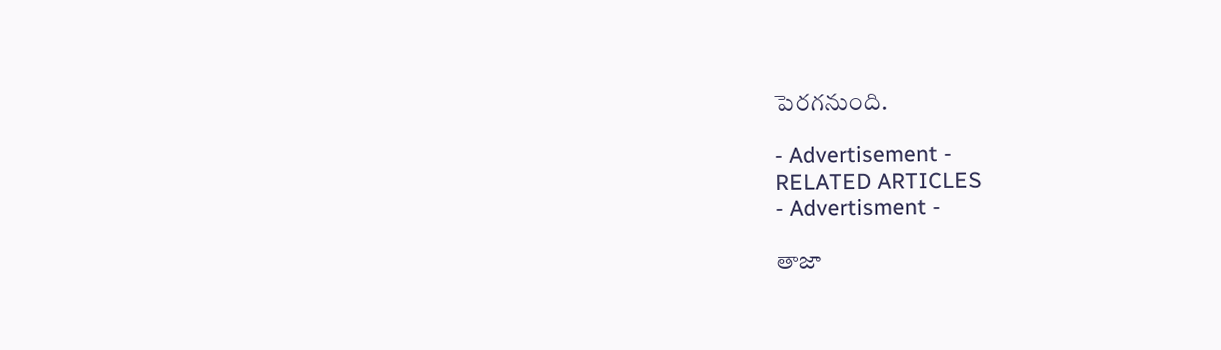పెరగనుంది.

- Advertisement -
RELATED ARTICLES
- Advertisment -

తాజా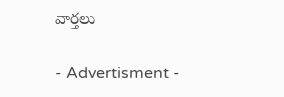వార్తలు

- Advertisment -